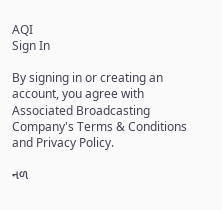AQI
Sign In

By signing in or creating an account, you agree with Associated Broadcasting Company's Terms & Conditions and Privacy Policy.

નળ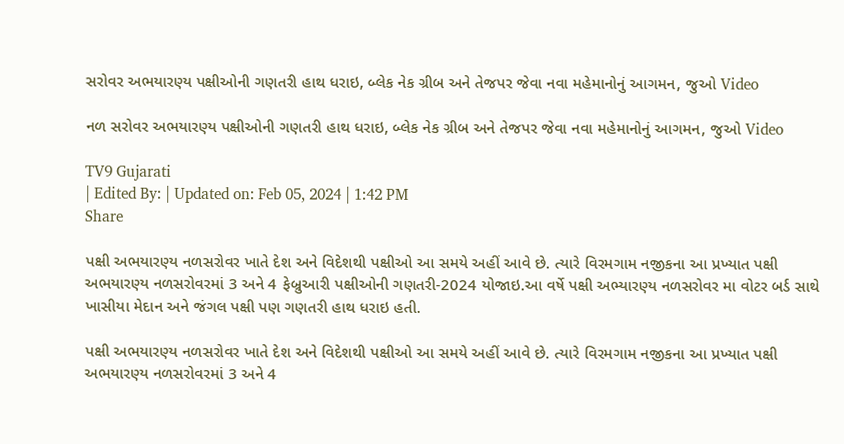સરોવર અભયારણ્ય પક્ષીઓની ગણતરી હાથ ધરાઇ, બ્લેક નેક ગ્રીબ અને તેજપર જેવા નવા મહેમાનોનું આગમન, જુઓ Video

નળ સરોવર અભયારણ્ય પક્ષીઓની ગણતરી હાથ ધરાઇ, બ્લેક નેક ગ્રીબ અને તેજપર જેવા નવા મહેમાનોનું આગમન, જુઓ Video

TV9 Gujarati
| Edited By: | Updated on: Feb 05, 2024 | 1:42 PM
Share

પક્ષી અભયારણ્ય નળસરોવર ખાતે દેશ અને વિદેશથી પક્ષીઓ આ સમયે અહીં આવે છે. ત્યારે વિરમગામ નજીકના આ પ્રખ્યાત પક્ષી અભયારણ્ય નળસરોવરમાં 3 અને 4 ફેબ્રુઆરી પક્ષીઓની ગણતરી-2024 યોજાઇ.આ વર્ષે પક્ષી અભ્યારણ્ય નળસરોવર મા વોટર બર્ડ સાથે ખાસીયા મેદાન અને જંગલ પક્ષી પણ ગણતરી હાથ ધરાઇ હતી.

પક્ષી અભયારણ્ય નળસરોવર ખાતે દેશ અને વિદેશથી પક્ષીઓ આ સમયે અહીં આવે છે. ત્યારે વિરમગામ નજીકના આ પ્રખ્યાત પક્ષી અભયારણ્ય નળસરોવરમાં 3 અને 4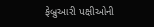ફેબ્રુઆરી પક્ષીઓની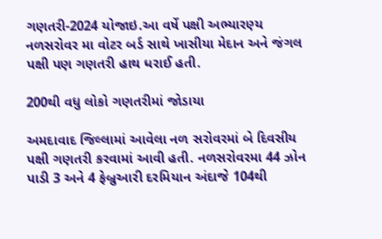ગણતરી-2024 યોજાઇ.આ વર્ષે પક્ષી અભ્યારણ્ય નળસરોવર મા વોટર બર્ડ સાથે ખાસીયા મેદાન અને જંગલ પક્ષી પણ ગણતરી હાથ ધરાઈ હતી.

200થી વધુ લોકો ગણતરીમાં જોડાયા

અમદાવાદ જિલ્લામાં આવેલા નળ સરોવરમાં બે દિવસીય પક્ષી ગણતરી કરવામાં આવી હતી. નળસરોવરમા 44 ઝોન પાડી 3 અને 4 ફેબ્રુઆરી દરમિયાન અંદાજે 104થી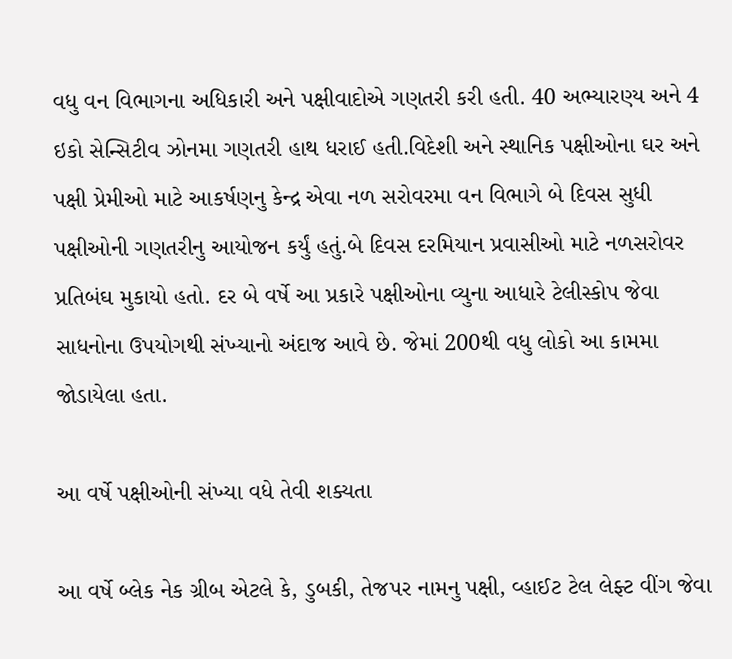વધુ વન વિભાગના અધિકારી અને પક્ષીવાદોએ ગણતરી કરી હતી. 40 અભ્યારણ્ય અને 4 ઇકો સેન્સિટીવ ઝોનમા ગણતરી હાથ ધરાઈ હતી.વિદેશી અને સ્થાનિક પક્ષીઓના ઘર અને પક્ષી પ્રેમીઓ માટે આકર્ષણનુ કેન્દ્ર એવા નળ સરોવરમા વન વિભાગે બે દિવસ સુધી પક્ષીઓની ગણતરીનુ આયોજન કર્યું હતું.બે દિવસ દરમિયાન પ્રવાસીઓ માટે નળસરોવર પ્રતિબંઘ મુકાયો હતો. દર બે વર્ષે આ પ્રકારે પક્ષીઓના વ્યુના આધારે ટેલીસ્કોપ જેવા સાધનોના ઉપયોગથી સંખ્યાનો અંદાજ આવે છે. જેમાં 200થી વધુ લોકો આ કામમા જોડાયેલા હતા.

આ વર્ષે પક્ષીઓની સંખ્યા વધે તેવી શક્યતા

આ વર્ષે બ્લેક નેક ગ્રીબ એટલે કે, ડુબકી, તેજપર નામનુ પક્ષી, વ્હાઈટ ટેલ લેફ્ટ વીંગ જેવા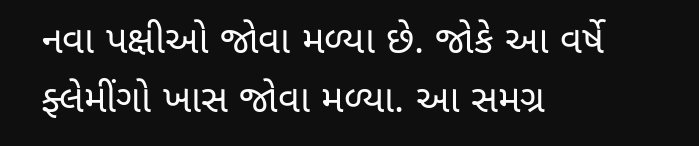નવા પક્ષીઓ જોવા મળ્યા છે. જોકે આ વર્ષે ફ્લેમીંગો ખાસ જોવા મળ્યા. આ સમગ્ર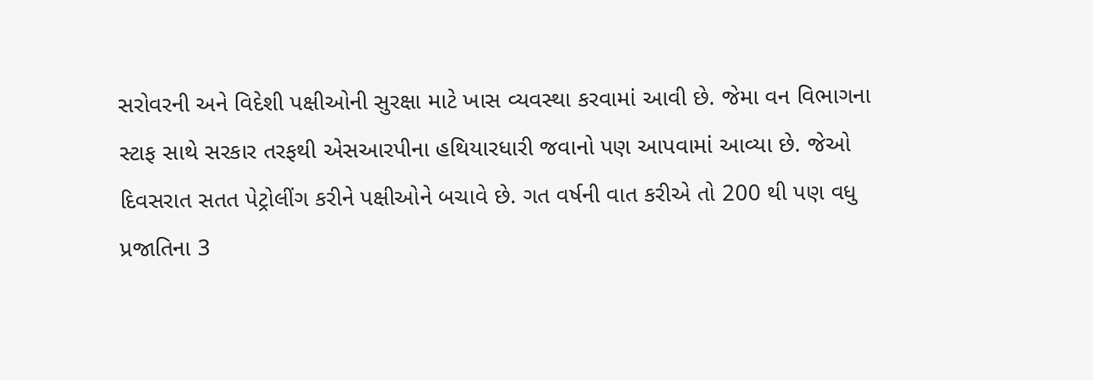સરોવરની અને વિદેશી પક્ષીઓની સુરક્ષા માટે ખાસ વ્યવસ્થા કરવામાં આવી છે. જેમા વન વિભાગના સ્ટાફ સાથે સરકાર તરફથી એસઆરપીના હથિયારધારી જવાનો પણ આપવામાં આવ્યા છે. જેઓ દિવસરાત સતત પેટ્રોલીંગ કરીને પક્ષીઓને બચાવે છે. ગત વર્ષની વાત કરીએ તો 200 થી પણ વધુ પ્રજાતિના 3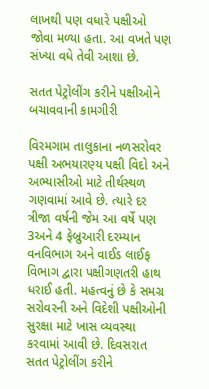લાખથી પણ વધારે પક્ષીઓ જોવા મળ્યા હતા. આ વખતે પણ સંખ્યા વધે તેવી આશા છે.

સતત પેટ્રોલીંગ કરીને પક્ષીઓને બચાવવાની કામગીરી

વિરમગામ તાલુકાના નળસરોવર પક્ષી અભયારણ્ય પક્ષી વિદો અને અભ્યાસીઓ માટે તીર્થસ્થળ ગણવામાં આવે છે. ત્યારે દર ત્રીજા વર્ષની જેમ આ વર્ષે પણ 3અને 4 ફેબ્રુઆરી દરમ્યાન વનવિભાગ અને વાઈડ લાઈફ વિભાગ દ્વારા પક્ષીગણતરી હાથ ધરાઈ હતી. મહત્વનું છે કે સમગ્ર સરોવરની અને વિદેશી પક્ષીઓની સુરક્ષા માટે ખાસ વ્યવસ્થા કરવામાં આવી છે. દિવસરાત સતત પેટ્રોલીંગ કરીને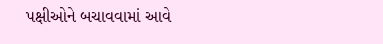પક્ષીઓને બચાવવામાં આવે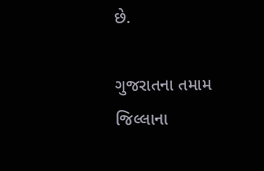છે.

ગુજરાતના તમામ જિલ્લાના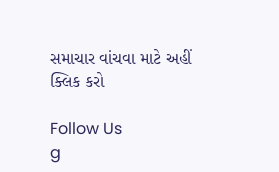સમાચાર વાંચવા માટે અહીં ક્લિક કરો

Follow Us
g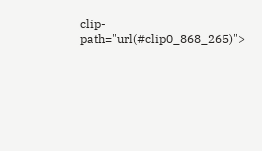clip-path="url(#clip0_868_265)">